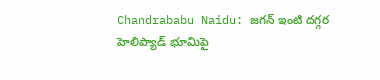Chandrababu Naidu: జగన్ ఇంటి దగ్గర హెలిప్యాడ్ భూమిపై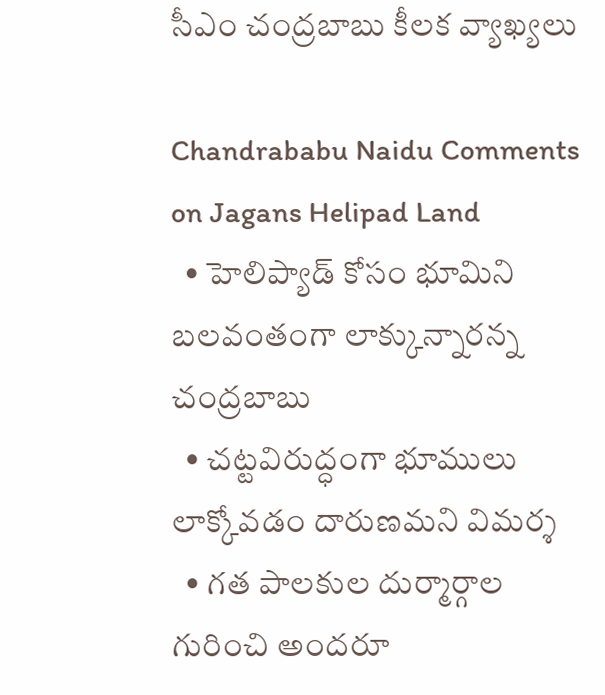సీఎం చంద్రబాబు కీలక వ్యాఖ్యలు

Chandrababu Naidu Comments on Jagans Helipad Land
  • హెలిప్యాడ్ కోసం భూమిని బలవంతంగా లాక్కున్నారన్న చంద్రబాబు
  • చట్టవిరుద్ధంగా భూములు లాక్కోవడం దారుణమని విమర్శ
  • గత పాలకుల దుర్మార్గాల గురించి అందరూ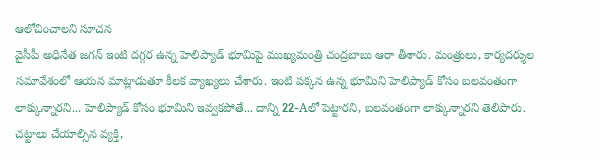ఆలోచించాలని సూచన
వైసీపీ అధినేత జగన్ ఇంటి దగ్గర ఉన్న హెలిప్యాడ్ భూమిపై ముఖ్యమంత్రి చంద్రబాబు ఆరా తీశారు. మంత్రులు, కార్యదర్శుల సమావేశంలో ఆయన మాట్లాడుతూ కీలక వ్యాఖ్యలు చేశారు. ఇంటి పక్కన ఉన్న భూమిని హెలిప్యాడ్ కోసం బలవంతంగా లాక్కున్నారని... హెలిప్యాడ్ కోసం భూమిని ఇవ్వకపోతే... దాన్ని 22-Aలో పెట్టారని, బలవంతంగా లాక్కున్నారని తెలిపారు. చట్టాలు చేయాల్సిన వ్యక్తి,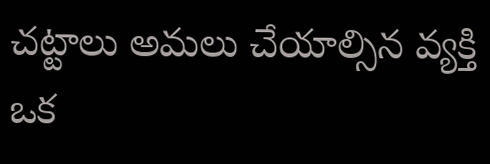చట్టాలు అమలు చేయాల్సిన వ్యక్తి ఒక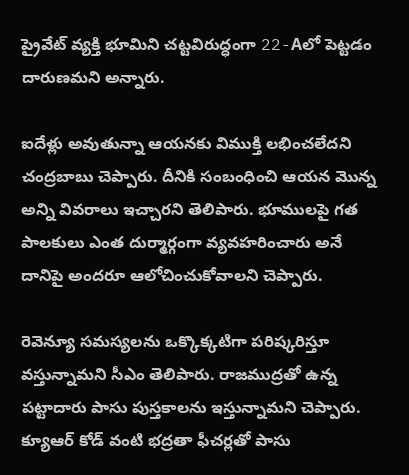ప్రైవేట్ వ్యక్తి భూమిని చట్టవిరుద్ధంగా 22-Aలో పెట్టడం దారుణమని అన్నారు.

ఐదేళ్లు అవుతున్నా ఆయనకు విముక్తి లభించలేదని చంద్రబాబు చెప్పారు. దీనికి సంబంధించి ఆయన మొన్న అన్ని వివరాలు ఇచ్చారని తెలిపారు. భూములపై గత పాలకులు ఎంత దుర్మార్గంగా వ్యవహరించారు అనే దానిపై అందరూ ఆలోచించుకోవాలని చెప్పారు.

రెవెన్యూ సమస్యలను ఒక్కొక్కటిగా పరిష్కరిస్తూ వస్తున్నామని సీఎం తెలిపారు. రాజముద్రతో ఉన్న పట్టాదారు పాసు పుస్తకాలను ఇస్తున్నామని చెప్పారు. క్యూఆర్ కోడ్ వంటి భద్రతా ఫీచర్లతో పాసు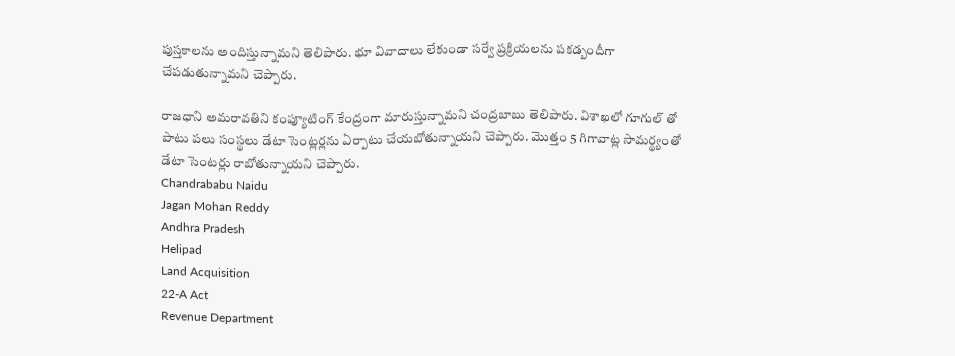పుస్తకాలను అందిస్తున్నామని తెలిపారు. భూ వివాదాలు లేకుండా సర్వే ప్రక్రియలను పకడ్బందీగా చేపడుతున్నామని చెప్పారు.

రాజధాని అమరావతిని కంప్యూటింగ్ కేంద్రంగా మారుస్తున్నామని చంద్రబాబు తెలిపారు. విశాఖలో గూగుల్ తో పాటు పలు సంస్థలు డేటా సెంట్లర్లను ఏర్పాటు చేయబోతున్నాయని చెప్పారు. మొత్తం 5 గిగావాట్ల సామర్థ్యంతో డేటా సెంటర్లు రాబోతున్నాయని చెప్పారు.
Chandrababu Naidu
Jagan Mohan Reddy
Andhra Pradesh
Helipad
Land Acquisition
22-A Act
Revenue Department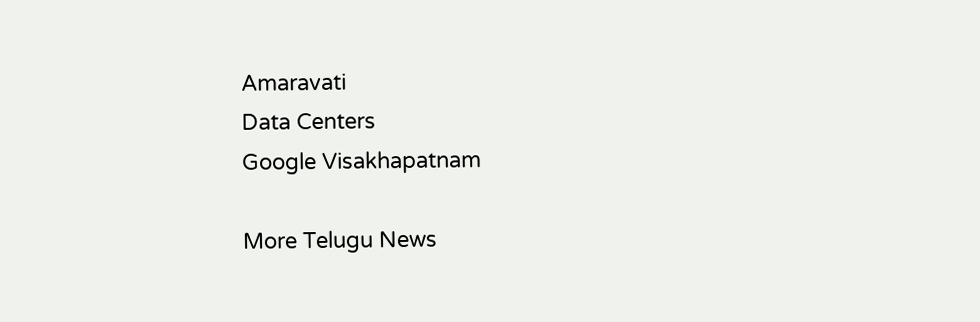Amaravati
Data Centers
Google Visakhapatnam

More Telugu News